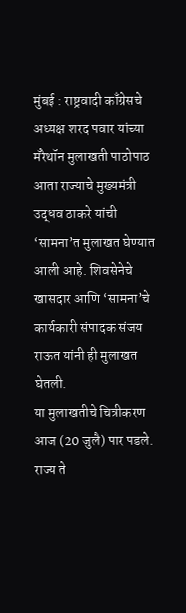मुंबई : राष्ट्रवादी काँग्रेसचे अध्यक्ष शरद पवार यांच्या मॅरेथॉन मुलाखती पाठोपाठ आता राज्याचे मुख्यमंत्री उद्धव ठाकरे यांची ‘सामना’त मुलाखत घेण्यात आली आहे. शिवसेनेचे खासदार आणि ‘सामना’चे कार्यकारी संपादक संजय राऊत यांनी ही मुलाखत घेतली.
या मुलाखतीचे चित्रीकरण आज (20 जुलै) पार पडले. राज्य ते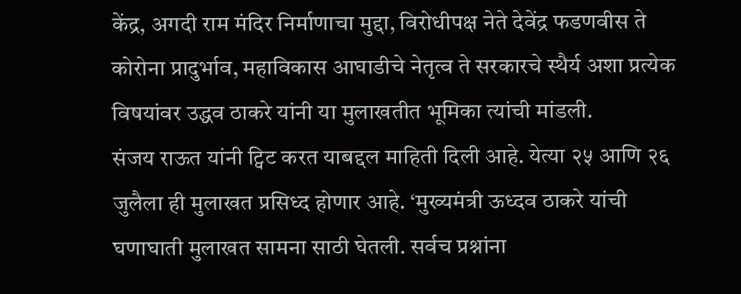केंद्र, अगदी राम मंदिर निर्माणाचा मुद्दा, विरोधीपक्ष नेते देवेंद्र फडणवीस ते कोरोना प्रादुर्भाव, महाविकास आघाडीचे नेतृत्व ते सरकारचे स्थैर्य अशा प्रत्येक विषयांवर उद्धव ठाकरे यांनी या मुलाखतीत भूमिका त्यांची मांडली.
संजय राऊत यांनी ट्विट करत याबद्दल माहिती दिली आहे. येत्या २५ आणि २६ जुलैला ही मुलाखत प्रसिध्द होणार आहे. ‘मुख्यमंत्री ऊध्दव ठाकरे यांची घणाघाती मुलाखत सामना साठी घेतली. सर्वच प्रश्नांना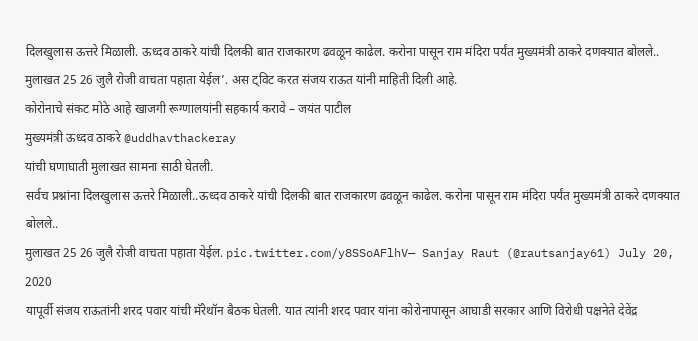दिलखुलास ऊत्तरे मिळाली. ऊध्दव ठाकरे यांची दिलकी बात राजकारण ढवळून काढेल. करोना पासून राम मंदिरा पर्यंत मुख्यमंत्री ठाकरे दणक्यात बोलले.. मुलाखत 25 26 जुलै रोजी वाचता पहाता येईल’. अस ट्विट करत संजय राऊत यांनी माहिती दिली आहे.
कोरोनाचे संकट मोठे आहे खाजगी रूग्णालयांनी सहकार्य करावे – जयंत पाटील
मुख्यमंत्री ऊध्दव ठाकरे @uddhavthackeray
यांची घणाघाती मुलाखत सामना साठी घेतली.
सर्वच प्रश्नांना दिलखुलास ऊत्तरे मिळाली..ऊध्दव ठाकरे यांची दिलकी बात राजकारण ढवळून काढेल. करोना पासून राम मंदिरा पर्यंत मुख्यमंत्री ठाकरे दणक्यात बोलले..
मुलाखत 25 26 जुलै रोजी वाचता पहाता येईल. pic.twitter.com/y8SSoAFlhV— Sanjay Raut (@rautsanjay61) July 20, 2020
यापूर्वी संजय राऊतांनी शरद पवार यांची मॅरेथॉन बैठक घेतली. यात त्यांनी शरद पवार यांना कोरोनापासून आघाडी सरकार आणि विरोधी पक्षनेते देवेंद्र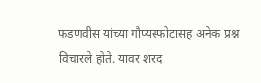फडणवीस यांच्या गौप्यस्फोटासह अनेक प्रश्न विचारले होते. यावर शरद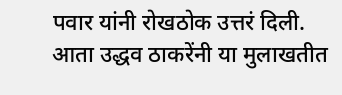पवार यांनी रोखठोक उत्तरं दिली. आता उद्धव ठाकरेंनी या मुलाखतीत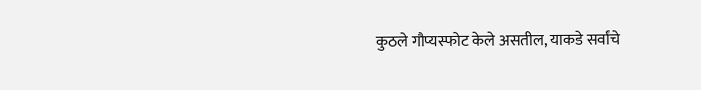कुठले गौप्यस्फोट केले असतील, याकडे सर्वांचे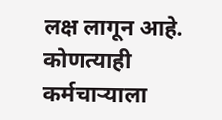लक्ष लागून आहे.
कोणत्याही कर्मचाऱ्याला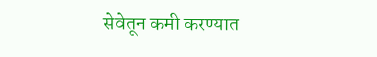सेवेतून कमी करण्यात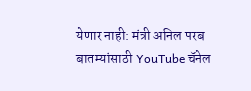येणार नाही: मंत्री अनिल परब
बातम्यांसाठी YouTube चॅनेल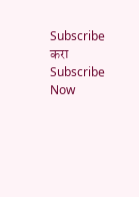Subscribe करा
Subscribe Now